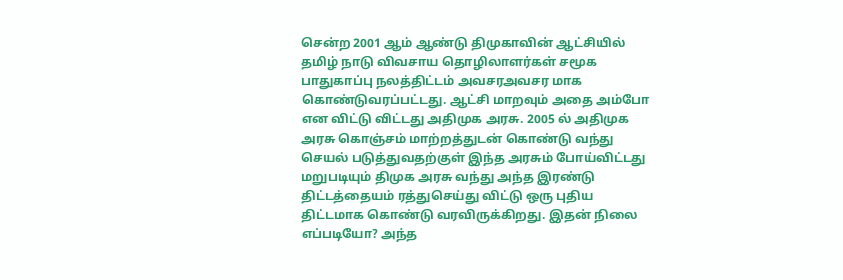சென்ற 2001 ஆம் ஆண்டு திமுகாவின் ஆட்சியில் தமிழ் நாடு விவசாய தொழிலாளர்கள் சமூக பாதுகாப்பு நலத்திட்டம் அவசரஅவசர மாக கொண்டுவரப்பட்டது. ஆட்சி மாறவும் அதை அம்போ என விட்டு விட்டது அதிமுக அரசு. 2005 ல் அதிமுக அரசு கொஞ்சம் மாற்றத்துடன் கொண்டு வந்து செயல் படுத்துவதற்குள் இந்த அரசும் போய்விட்டது மறுபடியும் திமுக அரசு வந்து அந்த இரண்டு திட்டத்தையம் ரத்துசெய்து விட்டு ஒரு புதிய திட்டமாக கொண்டு வரவிருக்கிறது. இதன் நிலை எப்படியோ? அந்த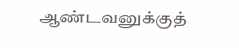ஆண்டவனுக்குத்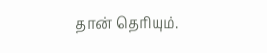தான் தெரியும்.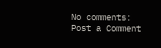No comments:
Post a Comment